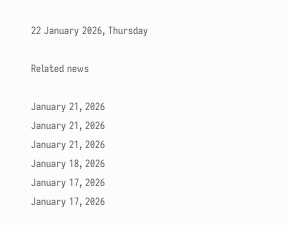22 January 2026, Thursday

Related news

January 21, 2026
January 21, 2026
January 21, 2026
January 18, 2026
January 17, 2026
January 17, 2026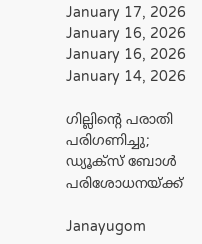January 17, 2026
January 16, 2026
January 16, 2026
January 14, 2026

ഗില്ലിന്റെ പരാതി പരിഗണിച്ചു; ഡ്യൂക്സ് ബോള്‍ പരിശോധനയ്ക്ക്

Janayugom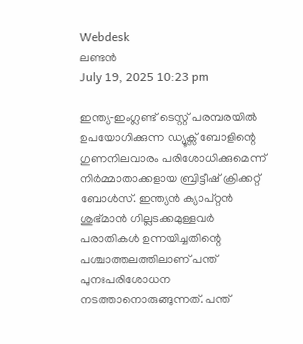Webdesk
ലണ്ടന്‍
July 19, 2025 10:23 pm

ഇന്ത്യ‑ഇംഗ്ലണ്ട് ടെസ്റ്റ് പരമ്പരയില്‍ ഉപയോഗിക്കുന്ന ഡ്യൂക്സ് ബോളിന്റെ ഗുണനിലവാരം പരിശോധിക്കുമെന്ന് നിര്‍മ്മാതാക്കളായ ബ്രിട്ടീഷ് ക്രിക്കറ്റ് ബോള്‍സ്. ഇന്ത്യന്‍ ക്യാപ്റ്റന്‍ ശുഭ്മാന്‍ ഗില്ലടക്കമുള്ളവര്‍ പരാതികള്‍ ഉന്നയിച്ചതിന്റെ പശ്ചാത്തലത്തിലാണ് പന്ത് പുനഃപരിശോധന നടത്താനൊരുങ്ങുന്നത്. പന്ത്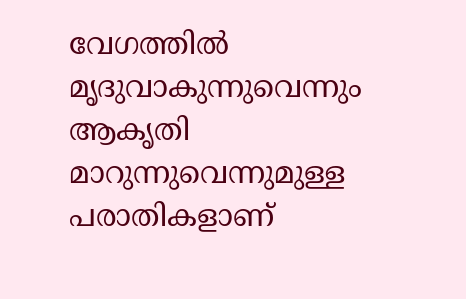വേഗത്തില്‍ മൃദുവാകുന്നുവെന്നും ആകൃതി മാറുന്നുവെന്നുമുള്ള പരാതികളാണ്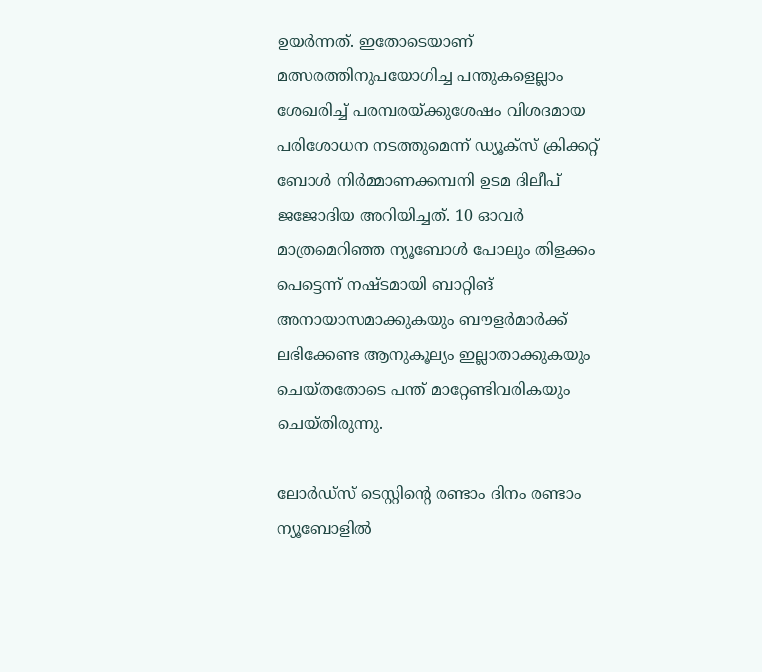ഉയര്‍ന്നത്. ഇതോടെയാണ് മത്സരത്തിനുപയോഗിച്ച പന്തുകളെല്ലാം ശേഖരിച്ച് പരമ്പരയ്ക്കുശേഷം വിശദമായ പരിശോധന നടത്തുമെന്ന് ഡ്യൂക്സ് ക്രിക്കറ്റ് ബോൾ നിർമ്മാണക്കമ്പനി ഉടമ ദിലീപ് ജജോദിയ അറിയിച്ചത്. 10 ഓവര്‍ മാത്രമെറിഞ്ഞ ന്യൂബോള്‍ പോലും തിളക്കം പെട്ടെന്ന് നഷ്ടമായി ബാറ്റിങ് അനായാസമാക്കുകയും ബൗളര്‍മാര്‍ക്ക് ലഭിക്കേണ്ട ആനുകൂല്യം ഇല്ലാതാക്കുകയും ചെയ്തതോടെ പന്ത് മാറ്റേണ്ടിവരികയും ചെയ്തിരുന്നു.

ലോര്‍ഡ്സ് ടെസ്റ്റിന്റെ രണ്ടാം ദിനം രണ്ടാം ന്യൂബോളില്‍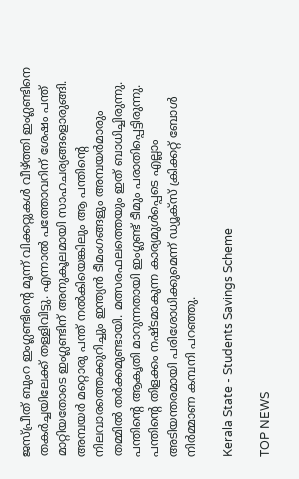ജസ്പ്രീത് ബുംറ ഇംഗ്ലണ്ടിന്റെ മൂന്ന് വിക്കറ്റുകള്‍ വീഴ്ത്തി ഇംഗ്ലണ്ടിനെ തകര്‍ച്ചയിലേക്ക് തള്ളിവിട്ടു. എന്നാല്‍ പത്തോവറിന് ശേഷം പന്ത് മാറ്റിയതോടെ ഇംഗ്ലണ്ടിന് അനുകൂലമായി സാഹചര്യങ്ങളൊരുങ്ങി. അമ്പയർ മറ്റൊരു പന്ത് നൽകിയെങ്കിലും ആ പന്തിന്റെ നിലവാരത്തെക്കുറിച്ചും ഇന്ത്യൻ ടീമംഗങ്ങളും അമ്പയർമാരും തമ്മിൽ തർക്കമുണ്ടായി. മത്സരഫലത്തെയും ഇത് ബാധിച്ചിരുന്നു. പന്തിന്റെ ആകൃതി മാറുന്നതായി ഇംഗ്ലണ്ട് ടീമും പരാതിപ്പെട്ടിരുന്നു. പന്തിന്റെ തിളക്കം നഷ്ടമാകുന്ന കാര്യമുള്‍പ്പെടെ എല്ലാം അടിയന്തരമായി പരിശോധിക്കുമെന്ന് ഡ്യൂക്സ് ക്രിക്കറ്റ് ബോള്‍ നിര്‍മ്മാണ കമ്പനി പറഞ്ഞു.

Kerala State - Students Savings Scheme

TOP NEWS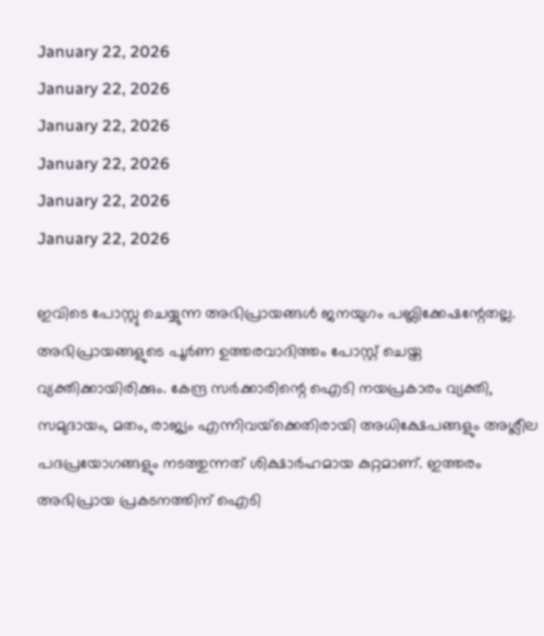January 22, 2026
January 22, 2026
January 22, 2026
January 22, 2026
January 22, 2026
January 22, 2026

ഇവിടെ പോസ്റ്റു ചെയ്യുന്ന അഭിപ്രായങ്ങള്‍ ജനയുഗം പബ്ലിക്കേഷന്റേതല്ല. അഭിപ്രായങ്ങളുടെ പൂര്‍ണ ഉത്തരവാദിത്തം പോസ്റ്റ് ചെയ്ത വ്യക്തിക്കായിരിക്കും. കേന്ദ്ര സര്‍ക്കാരിന്റെ ഐടി നയപ്രകാരം വ്യക്തി, സമുദായം, മതം, രാജ്യം എന്നിവയ്‌ക്കെതിരായി അധിക്ഷേപങ്ങളും അശ്ലീല പദപ്രയോഗങ്ങളും നടത്തുന്നത് ശിക്ഷാര്‍ഹമായ കുറ്റമാണ്. ഇത്തരം അഭിപ്രായ പ്രകടനത്തിന് ഐടി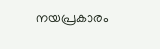നയപ്രകാരം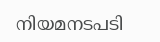നിയമനടപടി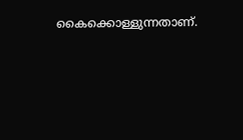കൈക്കൊള്ളുന്നതാണ്.